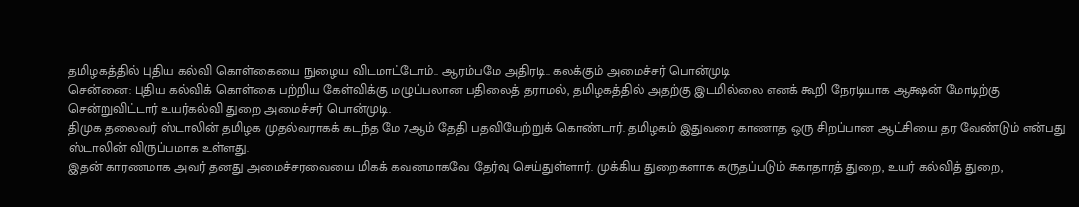தமிழகத்தில் புதிய கல்வி கொள்கையை நுழைய விடமாட்டோம்.. ஆரம்பமே அதிரடி.. கலக்கும் அமைச்சர் பொன்முடி
சென்னை: புதிய கல்விக் கொள்கை பற்றிய கேள்விக்கு மழுப்பலான பதிலைத் தராமல், தமிழகத்தில் அதற்கு இடமில்லை எனக் கூறி நேரடியாக ஆக்ஷன் மோடிற்கு சென்றுவிட்டார் உயர்கல்வி துறை அமைச்சர் பொன்முடி.
திமுக தலைவர் ஸ்டாலின் தமிழக முதல்வராகக் கடந்த மே 7ஆம் தேதி பதவியேற்றுக் கொண்டார். தமிழகம் இதுவரை காணாத ஒரு சிறப்பான ஆட்சியை தர வேண்டும் என்பது ஸ்டாலின் விருப்பமாக உள்ளது.
இதன் காரணமாக அவர் தனது அமைச்சரவையை மிகக் கவனமாகவே தேர்வு செய்துள்ளார். முக்கிய துறைகளாக கருதப்படும் சுகாதாரத் துறை, உயர் கல்வித் துறை,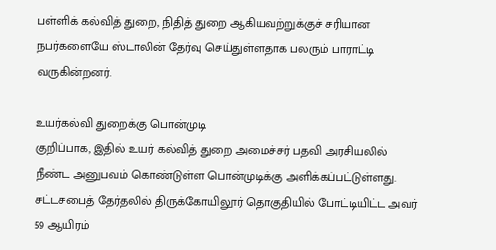பள்ளிக் கல்வித் துறை, நிதித் துறை ஆகியவற்றுக்குச் சரியான நபர்களையே ஸ்டாலின் தேர்வு செய்துள்ளதாக பலரும் பாராட்டி வருகின்றனர்.

உயர்கல்வி துறைக்கு பொன்முடி
குறிப்பாக, இதில் உயர் கல்வித் துறை அமைச்சர் பதவி அரசியலில் நீண்ட அனுபவம் கொண்டுள்ள பொன்முடிக்கு அளிக்கப்பட்டுள்ளது. சட்டசபைத் தேர்தலில் திருக்கோயிலூர் தொகுதியில் போட்டியிட்ட அவர் 59 ஆயிரம்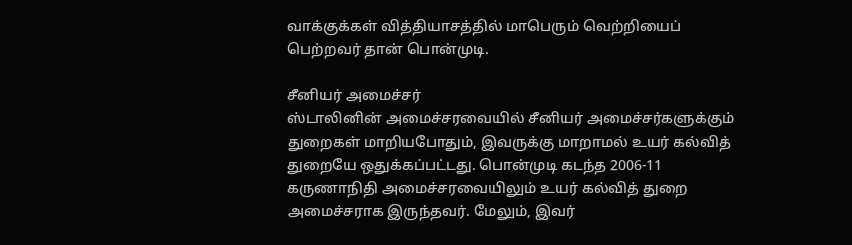வாக்குக்கள் வித்தியாசத்தில் மாபெரும் வெற்றியைப் பெற்றவர் தான் பொன்முடி.

சீனியர் அமைச்சர்
ஸ்டாலினின் அமைச்சரவையில் சீனியர் அமைச்சர்களுக்கும் துறைகள் மாறியபோதும், இவருக்கு மாறாமல் உயர் கல்வித் துறையே ஒதுக்கப்பட்டது. பொன்முடி கடந்த 2006-11 கருணாநிதி அமைச்சரவையிலும் உயர் கல்வித் துறை அமைச்சராக இருந்தவர். மேலும், இவர்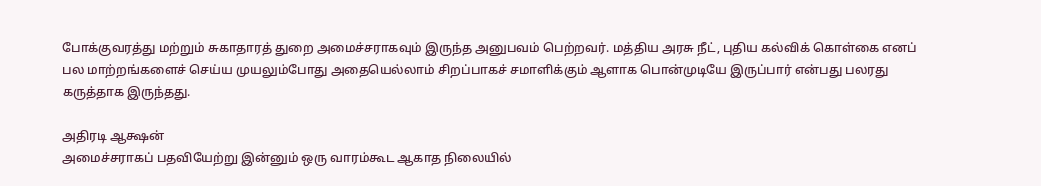போக்குவரத்து மற்றும் சுகாதாரத் துறை அமைச்சராகவும் இருந்த அனுபவம் பெற்றவர். மத்திய அரசு நீட், புதிய கல்விக் கொள்கை எனப் பல மாற்றங்களைச் செய்ய முயலும்போது அதையெல்லாம் சிறப்பாகச் சமாளிக்கும் ஆளாக பொன்முடியே இருப்பார் என்பது பலரது கருத்தாக இருந்தது.

அதிரடி ஆக்ஷன்
அமைச்சராகப் பதவியேற்று இன்னும் ஒரு வாரம்கூட ஆகாத நிலையில்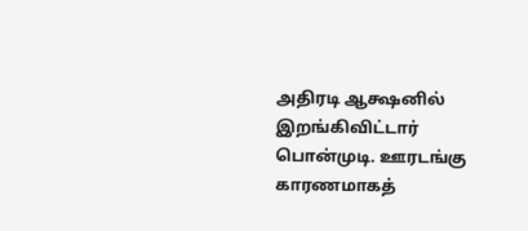அதிரடி ஆக்ஷனில் இறங்கிவிட்டார் பொன்முடி. ஊரடங்கு காரணமாகத்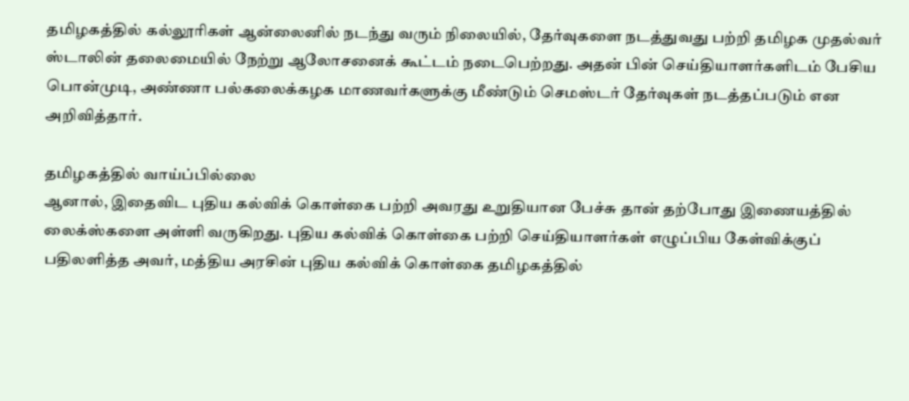தமிழகத்தில் கல்லூரிகள் ஆன்லைனில் நடந்து வரும் நிலையில், தேர்வுகளை நடத்துவது பற்றி தமிழக முதல்வர் ஸ்டாலின் தலைமையில் நேற்று ஆலோசனைக் கூட்டம் நடைபெற்றது. அதன் பின் செய்தியாளர்களிடம் பேசிய பொன்முடி, அண்ணா பல்கலைக்கழக மாணவர்களுக்கு மீண்டும் செமஸ்டர் தேர்வுகள் நடத்தப்படும் என அறிவித்தார்.

தமிழகத்தில் வாய்ப்பில்லை
ஆனால், இதைவிட புதிய கல்விக் கொள்கை பற்றி அவரது உறுதியான பேச்சு தான் தற்போது இணையத்தில் லைக்ஸ்களை அள்ளி வருகிறது. புதிய கல்விக் கொள்கை பற்றி செய்தியாளர்கள் எழுப்பிய கேள்விக்குப் பதிலளித்த அவர், மத்திய அரசின் புதிய கல்விக் கொள்கை தமிழகத்தில்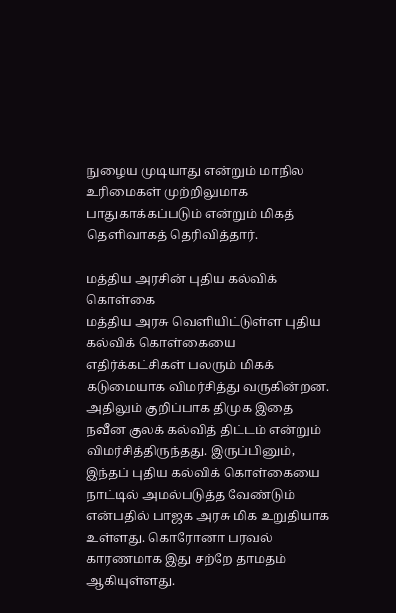நுழைய முடியாது என்றும் மாநில உரிமைகள் முற்றிலுமாக பாதுகாக்கப்படும் என்றும் மிகத் தெளிவாகத் தெரிவித்தார்.

மத்திய அரசின் புதிய கல்விக் கொள்கை
மத்திய அரசு வெளியிட்டுள்ள புதிய கல்விக் கொள்கையை எதிர்க்கட்சிகள் பலரும் மிகக் கடுமையாக விமர்சித்து வருகின்றன. அதிலும் குறிப்பாக திமுக இதை நவீன குலக் கல்வித் திட்டம் என்றும் விமர்சித்திருந்தது. இருப்பினும், இந்தப் புதிய கல்விக் கொள்கையை நாட்டில் அமல்படுத்த வேண்டும் என்பதில் பாஜக அரசு மிக உறுதியாக உள்ளது. கொரோனா பரவல் காரணமாக இது சற்றே தாமதம் ஆகியுள்ளது.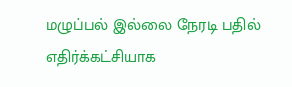மழுப்பல் இல்லை நேரடி பதில்
எதிர்க்கட்சியாக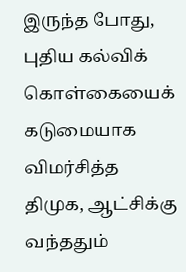இருந்த போது, புதிய கல்விக் கொள்கையைக் கடுமையாக விமர்சித்த திமுக, ஆட்சிக்கு வந்ததும்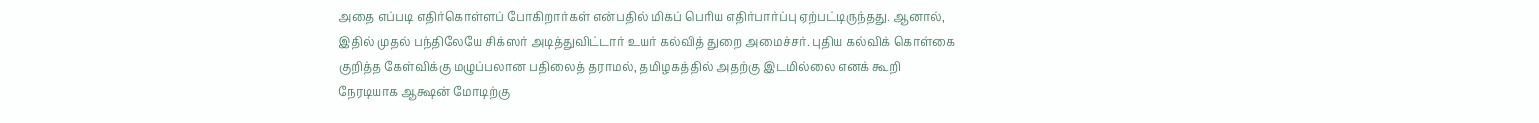அதை எப்படி எதிர்கொள்ளப் போகிறார்கள் என்பதில் மிகப் பெரிய எதிர்பார்ப்பு ஏற்பட்டிருந்தது. ஆனால், இதில் முதல் பந்திலேயே சிக்ஸர் அடித்துவிட்டார் உயர் கல்வித் துறை அமைச்சர். புதிய கல்விக் கொள்கை குறித்த கேள்விக்கு மழுப்பலான பதிலைத் தராமல், தமிழகத்தில் அதற்கு இடமில்லை எனக் கூறி நேரடியாக ஆக்ஷன் மோடிற்கு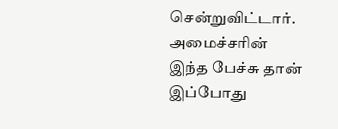சென்றுவிட்டார். அமைச்சரின் இந்த பேச்சு தான் இப்போது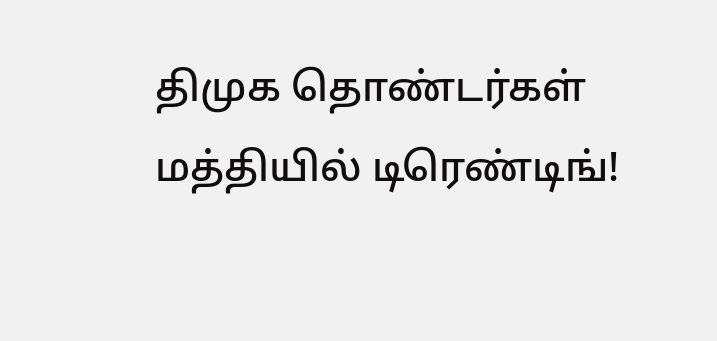திமுக தொண்டர்கள் மத்தியில் டிரெண்டிங்!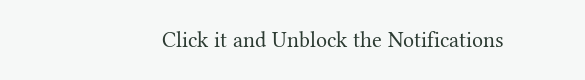Click it and Unblock the Notifications